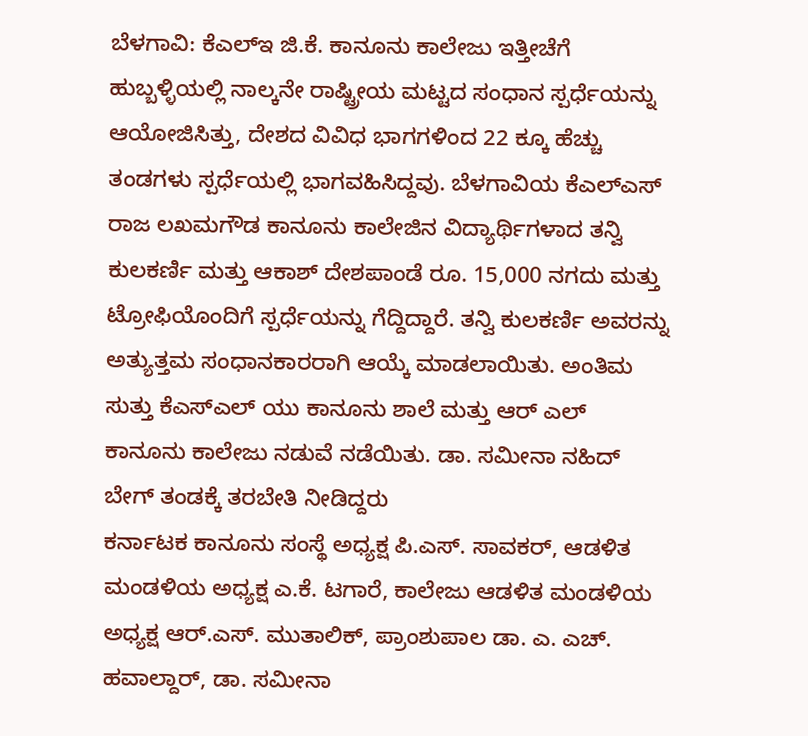ಬೆಳಗಾವಿ: ಕೆಎಲ್ಇ ಜಿ.ಕೆ. ಕಾನೂನು ಕಾಲೇಜು ಇತ್ತೀಚೆಗೆ ಹುಬ್ಬಳ್ಳಿಯಲ್ಲಿ ನಾಲ್ಕನೇ ರಾಷ್ಟ್ರೀಯ ಮಟ್ಟದ ಸಂಧಾನ ಸ್ಪರ್ಧೆಯನ್ನು ಆಯೋಜಿಸಿತ್ತು, ದೇಶದ ವಿವಿಧ ಭಾಗಗಳಿಂದ 22 ಕ್ಕೂ ಹೆಚ್ಚು ತಂಡಗಳು ಸ್ಪರ್ಧೆಯಲ್ಲಿ ಭಾಗವಹಿಸಿದ್ದವು. ಬೆಳಗಾವಿಯ ಕೆಎಲ್ಎಸ್ ರಾಜ ಲಖಮಗೌಡ ಕಾನೂನು ಕಾಲೇಜಿನ ವಿದ್ಯಾರ್ಥಿಗಳಾದ ತನ್ವಿ ಕುಲಕರ್ಣಿ ಮತ್ತು ಆಕಾಶ್ ದೇಶಪಾಂಡೆ ರೂ. 15,000 ನಗದು ಮತ್ತು ಟ್ರೋಫಿಯೊಂದಿಗೆ ಸ್ಪರ್ಧೆಯನ್ನು ಗೆದ್ದಿದ್ದಾರೆ. ತನ್ವಿ ಕುಲಕರ್ಣಿ ಅವರನ್ನು ಅತ್ಯುತ್ತಮ ಸಂಧಾನಕಾರರಾಗಿ ಆಯ್ಕೆ ಮಾಡಲಾಯಿತು. ಅಂತಿಮ ಸುತ್ತು ಕೆಎಸ್ಎಲ್ ಯು ಕಾನೂನು ಶಾಲೆ ಮತ್ತು ಆರ್ ಎಲ್ ಕಾನೂನು ಕಾಲೇಜು ನಡುವೆ ನಡೆಯಿತು. ಡಾ. ಸಮೀನಾ ನಹಿದ್ ಬೇಗ್ ತಂಡಕ್ಕೆ ತರಬೇತಿ ನೀಡಿದ್ದರು
ಕರ್ನಾಟಕ ಕಾನೂನು ಸಂಸ್ಥೆ ಅಧ್ಯಕ್ಷ ಪಿ.ಎಸ್. ಸಾವಕರ್, ಆಡಳಿತ ಮಂಡಳಿಯ ಅಧ್ಯಕ್ಷ ಎ.ಕೆ. ಟಗಾರೆ, ಕಾಲೇಜು ಆಡಳಿತ ಮಂಡಳಿಯ ಅಧ್ಯಕ್ಷ ಆರ್.ಎಸ್. ಮುತಾಲಿಕ್, ಪ್ರಾಂಶುಪಾಲ ಡಾ. ಎ. ಎಚ್. ಹವಾಲ್ದಾರ್, ಡಾ. ಸಮೀನಾ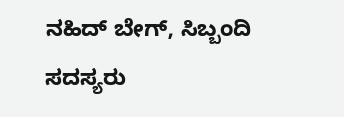ನಹಿದ್ ಬೇಗ್, ಸಿಬ್ಬಂದಿ ಸದಸ್ಯರು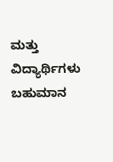ಮತ್ತು ವಿದ್ಯಾರ್ಥಿಗಳು ಬಹುಮಾನ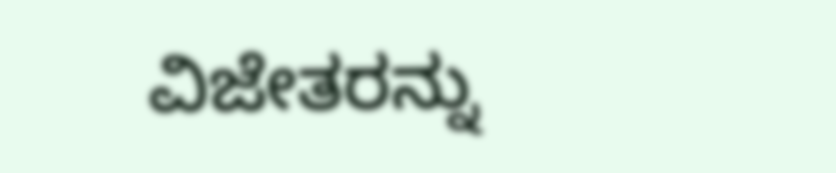ವಿಜೇತರನ್ನು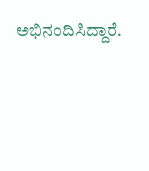ಅಭಿನಂದಿಸಿದ್ದಾರೆ.